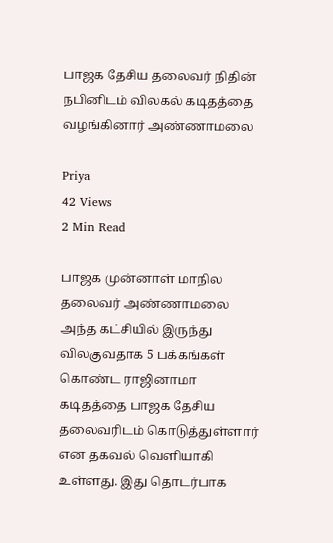பாஜக தேசிய தலைவர் நிதின் நபினிடம் விலகல் கடிதத்தை வழங்கினார் அண்ணாமலை

Priya
42 Views
2 Min Read

பாஜக முன்னாள் மாநில தலைவர் அண்ணாமலை அந்த கட்சியில் இருந்து விலகுவதாக 5 பக்கங்கள் கொண்ட ராஜினாமா கடிதத்தை பாஜக தேசிய தலைவரிடம் கொடுத்துள்ளார் என தகவல் வெளியாகி உள்ளது. இது தொடர்பாக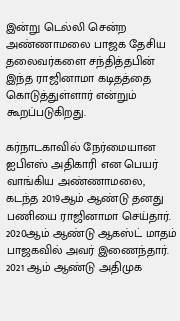இன்று டெல்லி சென்ற அண்ணாமலை பாஜக தேசிய தலைவர்களை சந்தித்தபின் இந்த ராஜினாமா கடிதத்தை கொடுத்துள்ளார் என்றும் கூறப்படுகிறது.

கர்நாடகாவில் நேர்மையான ஐபிஎஸ் அதிகாரி என பெயர் வாங்கிய அண்ணாமலை, கடந்த 2019ஆம் ஆண்டு தனது பணியை ராஜினாமா செய்தார். 2020ஆம் ஆண்டு ஆகஸ்ட் மாதம் பாஜகவில் அவர் இணைந்தார். 2021 ஆம் ஆண்டு அதிமுக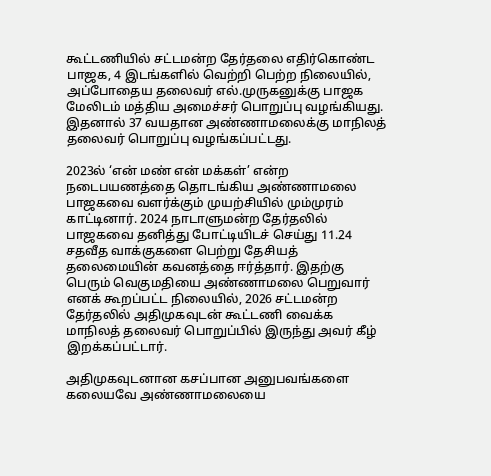கூட்டணியில் சட்டமன்ற தேர்தலை எதிர்கொண்ட பாஜக, 4 இடங்களில் வெற்றி பெற்ற நிலையில், அப்போதைய தலைவர் எல்.முருகனுக்கு பாஜக மேலிடம் மத்திய அமைச்சர் பொறுப்பு வழங்கியது. இதனால் 37 வயதான அண்ணாமலைக்கு மாநிலத் தலைவர் பொறுப்பு வழங்கப்பட்டது.

2023ல் ‘என் மண் என் மக்கள்’ என்ற நடைபயணத்தை தொடங்கிய அண்ணாமலை பாஜகவை வளர்க்கும் முயற்சியில் மும்முரம் காட்டினார். 2024 நாடாளுமன்ற தேர்தலில் பாஜகவை தனித்து போட்டியிடச் செய்து 11.24 சதவீத வாக்குகளை பெற்று தேசியத் தலைமையின் கவனத்தை ஈர்த்தார். இதற்கு பெரும் வெகுமதியை அண்ணாமலை பெறுவார் எனக் கூறப்பட்ட நிலையில், 2026 சட்டமன்ற தேர்தலில் அதிமுகவுடன் கூட்டணி வைக்க மாநிலத் தலைவர் பொறுப்பில் இருந்து அவர் கீழ் இறக்கப்பட்டார்.

அதிமுகவுடனான கசப்பான அனுபவங்களை கலையவே அண்ணாமலையை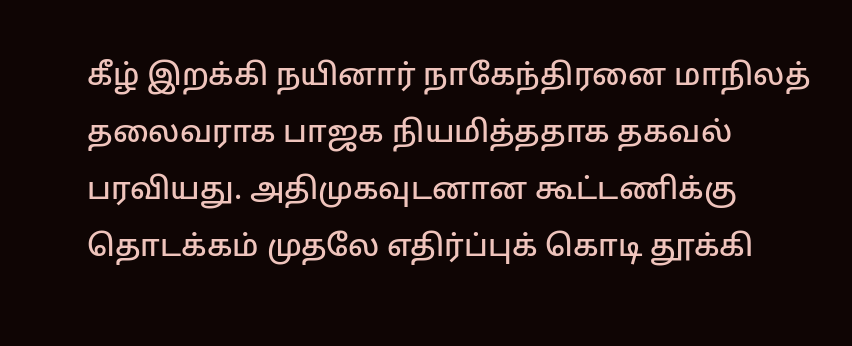கீழ் இறக்கி நயினார் நாகேந்திரனை மாநிலத் தலைவராக பாஜக நியமித்ததாக தகவல் பரவியது. அதிமுகவுடனான கூட்டணிக்கு தொடக்கம் முதலே எதிர்ப்புக் கொடி தூக்கி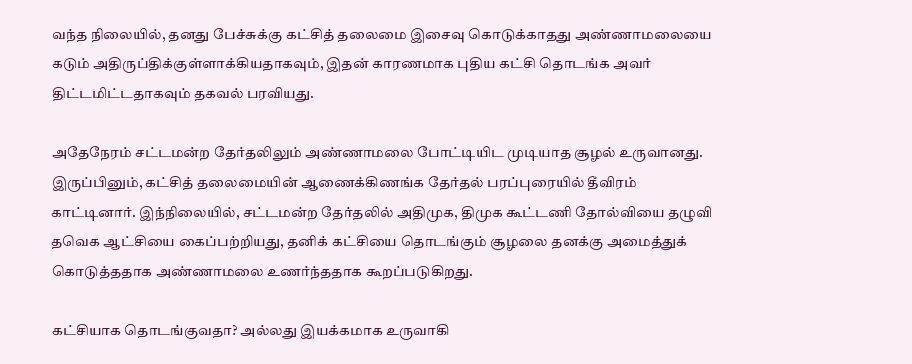வந்த நிலையில், தனது பேச்சுக்கு கட்சித் தலைமை இசைவு கொடுக்காதது அண்ணாமலையை கடும் அதிருப்திக்குள்ளாக்கியதாகவும், இதன் காரணமாக புதிய கட்சி தொடங்க அவர் திட்டமிட்டதாகவும் தகவல் பரவியது.

அதேநேரம் சட்டமன்ற தேர்தலிலும் அண்ணாமலை போட்டியிட முடியாத சூழல் உருவானது. இருப்பினும், கட்சித் தலைமையின் ஆணைக்கிணங்க தேர்தல் பரப்புரையில் தீவிரம் காட்டினார். இந்நிலையில், சட்டமன்ற தேர்தலில் அதிமுக, திமுக கூட்டணி தோல்வியை தழுவி தவெக ஆட்சியை கைப்பற்றியது, தனிக் கட்சியை தொடங்கும் சூழலை தனக்கு அமைத்துக் கொடுத்ததாக அண்ணாமலை உணர்ந்ததாக கூறப்படுகிறது.

கட்சியாக தொடங்குவதா? அல்லது இயக்கமாக உருவாகி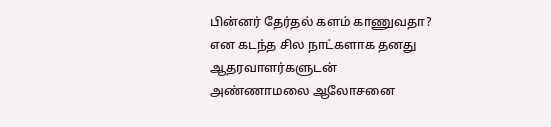பின்னர் தேர்தல் களம் காணுவதா? என கடந்த சில நாட்களாக தனது ஆதரவாளர்களுடன் அண்ணாமலை ஆலோசனை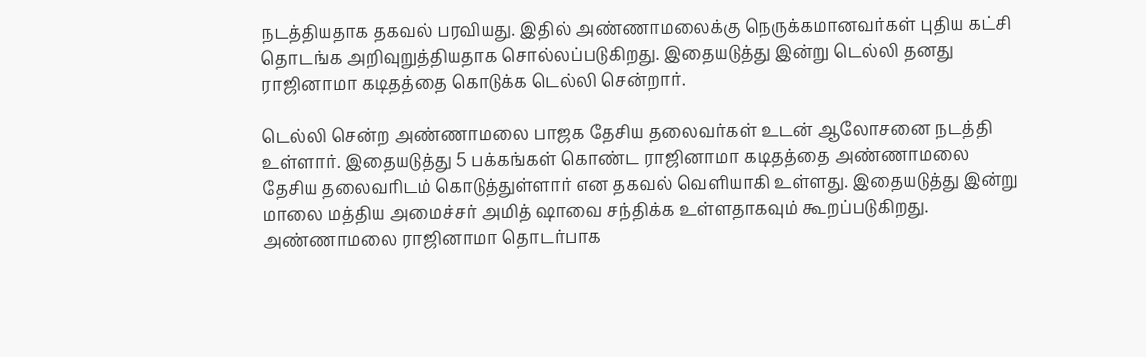நடத்தியதாக தகவல் பரவியது. இதில் அண்ணாமலைக்கு நெருக்கமானவர்கள் புதிய கட்சி தொடங்க அறிவுறுத்தியதாக சொல்லப்படுகிறது. இதையடுத்து இன்று டெல்லி தனது ராஜினாமா கடிதத்தை கொடுக்க டெல்லி சென்றார்.

டெல்லி சென்ற அண்ணாமலை பாஜக தேசிய தலைவர்கள் உடன் ஆலோசனை நடத்தி உள்ளார். இதையடுத்து 5 பக்கங்கள் கொண்ட ராஜினாமா கடிதத்தை அண்ணாமலை தேசிய தலைவரிடம் கொடுத்துள்ளார் என தகவல் வெளியாகி உள்ளது. இதையடுத்து இன்று மாலை மத்திய அமைச்சர் அமித் ஷாவை சந்திக்க உள்ளதாகவும் கூறப்படுகிறது. அண்ணாமலை ராஜினாமா தொடர்பாக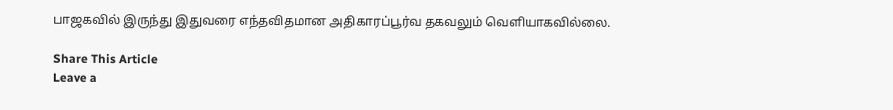பாஜகவில் இருந்து இதுவரை எந்தவிதமான அதிகாரப்பூர்வ தகவலும் வெளியாகவில்லை.

Share This Article
Leave a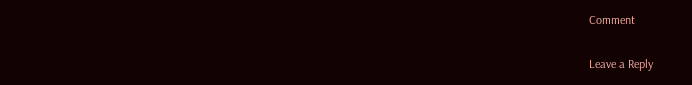Comment

Leave a Reply